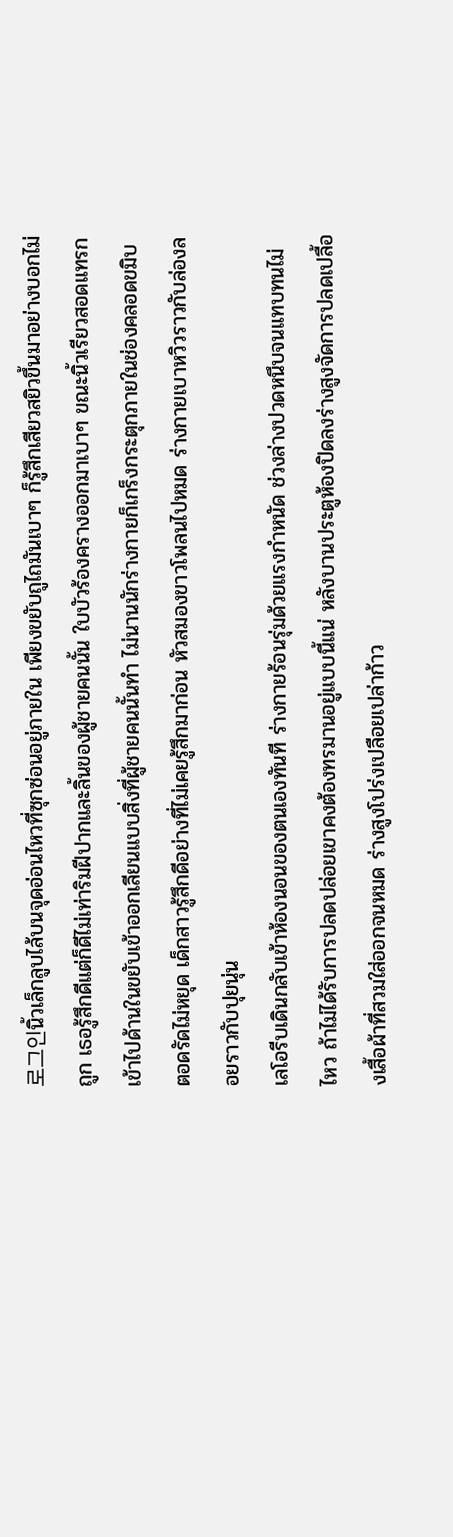로그인นิ้วเล็กลูบไล้บนจุดอ่อนไหวที่ซุกซ่อนอยู่ภายใน เพียงขยับถูไถมันเบาๆ ก็รู้สึกเสียวสยิวขึ้นมาอย่างบอกไม่ถูก เธอรู้สึกดีแต่ก็ดีไม่เท่าริมฝีปากและลิ้นของผู้ชายคนนั้น ใบบัวร้องครางออกมาเบาๆ ขณะนิ้วเรียวสอดแทรกเข้าไปด้านในขยับเข้าออกเลียนแบบสิ่งที่ผู้ชายคนนั้นทำ ไม่นานนักร่างกายก็เกร็งกระตุกภายในช่องคลอดขมิบตอดรัดไม่หยุด เด็กสาวรู้สึกดีอย่างที่ไม่เคยรู้สึกมาก่อน หัวสมองขาวโพลนไปหมด ร่างกายเบาหวิวราวกับล่องลอยราวกับปุยนุ่น
เลโอรีบเดินกลับเข้าห้องนอนของตนเองทันที ร่างกายร้อนรุ่มด้วยแรงกำหนัด ช่วงล่างปวดหนึบจนแทบทนไม่ไหว ถ้าไม่ได้รับการปลดปล่อยเขาคงต้องทรมานอยู่แบบนี้แน่ หลังบานประตูห้องปิดลงร่างสูงจัดการปลดเปลื้องเสื้อผ้าที่สวมใส่ออกจนหมด ร่างสูงโปร่งเปลือยเปล่าก้าว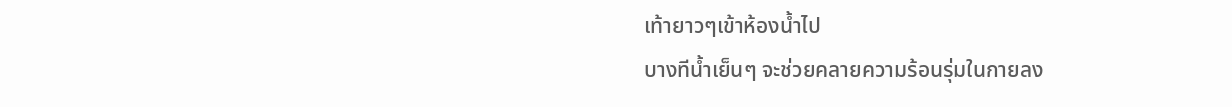เท้ายาวๆเข้าห้องน้ำไป
บางทีน้ำเย็นๆ จะช่วยคลายความร้อนรุ่มในกายลง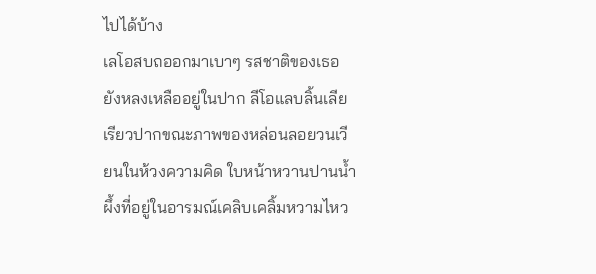ไปได้บ้าง
เลโอสบถออกมาเบาๆ รสชาติของเธอยังหลงเหลืออยู่ในปาก ลีโอแลบลิ้นเลียเรียวปากขณะภาพของหล่อนลอยวนเวียนในห้วงความคิด ใบหน้าหวานปานน้ำผึ้งที่อยู่ในอารมณ์เคลิบเคลิ้มหวามไหว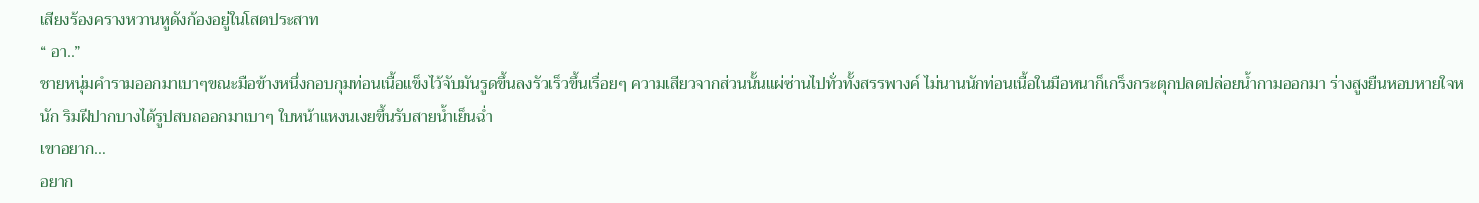เสียงร้องครางหวานหูดังก้องอยู่ในโสตประสาท
“ อา..”
ชายหนุ่มคำรามออกมาเบาๆขณะมือข้างหนึ่งกอบกุมท่อนเนื้อแข็งไว้จับมันรูดขึ้นลงรัวเร็วขึ้นเรื่อยๆ ความเสียวจากส่วนนั้นแผ่ซ่านไปทั่วทั้งสรรพางค์ ไม่นานนักท่อนเนื้อในมือหนาก็เกร็งกระตุกปลดปล่อยน้ำกามออกมา ร่างสูงยืนหอบหายใจหนัก ริมฝีปากบางได้รูปสบถออกมาเบาๆ ใบหน้าแหงนเงยขึ้นรับสายน้ำเย็นฉ่ำ
เขาอยาก…
อยาก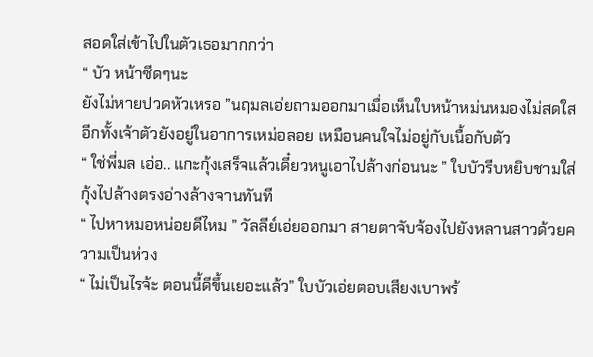สอดใส่เข้าไปในตัวเธอมากกว่า
“ บัว หน้าซีดๆนะ
ยังไม่หายปวดหัวเหรอ ”นฤมลเอ่ยถามออกมาเมื่อเห็นใบหน้าหม่นหมองไม่สดใสอีกทั้งเจ้าตัวยังอยู่ในอาการเหม่อลอย เหมือนคนใจไม่อยู่กับเนื้อกับตัว
“ ใช่พี่มล เอ่อ.. แกะกุ้งเสร็จแล้วเดี๋ยวหนูเอาไปล้างก่อนนะ ” ใบบัวรีบหยิบชามใส่กุ้งไปล้างตรงอ่างล้างจานทันที
“ ไปหาหมอหน่อยดีไหม ” วัลลีย์เอ่ยออกมา สายตาจับจ้องไปยังหลานสาวด้วยความเป็นห่วง
“ ไม่เป็นไรจ้ะ ตอนนี้ดีขึ้นเยอะแล้ว” ใบบัวเอ่ยตอบเสียงเบาพร้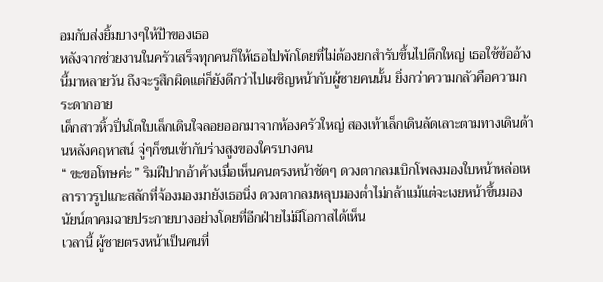อมกับส่งยิ้มบางๆให้ป้าของเธอ
หลังจากช่วยงานในครัวเสร็จทุกคนก็ให้เธอไปพักโดยที่ไม่ต้องยกสำรับขึ้นไปตึกใหญ่ เธอใช้ข้ออ้างนี้มาหลายวัน ถึงจะรูสึกผิดแต่ก็ยังดีกว่าไปเผชิญหน้ากับผู้ชายคนนั้น ยิ่งกว่าความกลัวคือความกระดากอาย
เด็กสาวหิ้วปิ่นโตใบเล็กเดินใจลอยออกมาจากห้องครัวใหญ่ สองเท้าเล็กเดินลัดเลาะตามทางเดินด้านหลังคฤหาสน์ จู่ๆก็ชนเข้ากับร่างสูงของใครบางคน
“ ขะขอโทษค่ะ ” ริมฝีปากอ้าค้างเมื่อเห็นคนตรงหน้าชัดๆ ดวงตากลมเบิกโพลงมองใบหน้าหล่อเหลาราวรูปแกะสลักที่จ้องมองมายังเธอนิ่ง ดวงตากลมหลุบมองต่ำไม่กล้าเเม้แต่จะเงยหน้าขึ้นมอง นัยน์ตาคมฉายประกายบางอย่างโดยที่อีกฝ่ายไม่มีโอกาสได้เห็น
เวลานี้ ผู้ชายตรงหน้าเป็นคนที่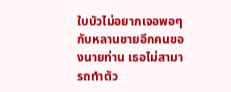ใบบัวไม่อยากเจอพอๆกับหลานชายอีกคนของนายท่าน เธอไม่สามารถทำตัว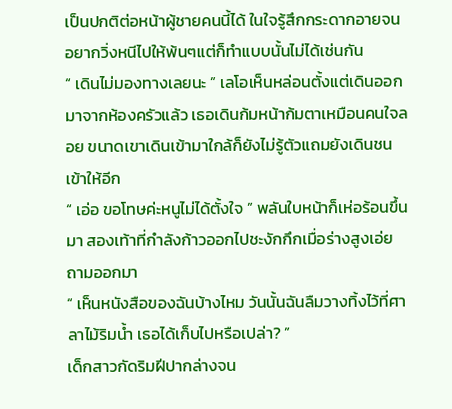เป็นปกติต่อหน้าผู้ชายคนนี้ได้ ในใจรู้สึกกระดากอายจนอยากวิ่งหนีไปให้พ้นๆแต่ก็ทำแบบนั้นไม่ได้เช่นกัน
“ เดินไม่มองทางเลยนะ ” เลโอเห็นหล่อนตั้งแต่เดินออกมาจากห้องครัวแล้ว เธอเดินก้มหน้าก้มตาเหมือนคนใจลอย ขนาดเขาเดินเข้ามาใกล้ก็ยังไม่รู้ตัวแถมยังเดินชนเข้าให้อีก
“ เอ่อ ขอโทษค่ะหนูไม่ได้ตั้งใจ ” พลันใบหน้าก็เห่อร้อนขึ้นมา สองเท้าที่กำลังก้าวออกไปชะงักกึกเมื่อร่างสูงเอ่ยถามออกมา
“ เห็นหนังสือของฉันบ้างไหม วันนั้นฉันลืมวางทิ้งไว้ที่ศาลาไม้ริมน้ำ เธอได้เก็บไปหรือเปล่า? ”
เด็กสาวกัดริมฝีปากล่างจน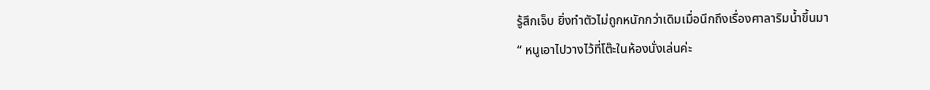รู้สึกเจ็บ ยิ่งทำตัวไม่ถูกหนักกว่าเดิมเมื่อนึกถึงเรื่องศาลาริมน้ำขึ้นมา
“ หนูเอาไปวางไว้ที่โต๊ะในห้องนั่งเล่นค่ะ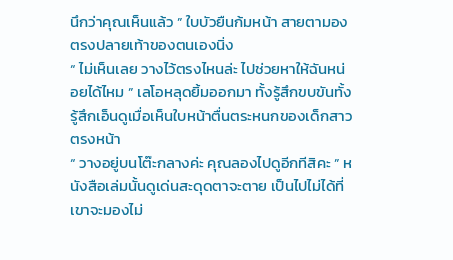นึกว่าคุณเห็นแล้ว ” ใบบัวยืนก้มหน้า สายตามองตรงปลายเท้าของตนเองนิ่ง
“ ไม่เห็นเลย วางไว้ตรงไหนล่ะ ไปช่วยหาให้ฉันหน่อยได้ไหม ” เลโอหลุดยิ้มออกมา ทั้งรู้สึกขบขันทั้งรู้สึกเอ็นดูเมื่อเห็นใบหน้าตื่นตระหนกของเด็กสาวตรงหน้า
“ วางอยู่บนโต๊ะกลางค่ะ คุณลองไปดูอีกทีสิคะ ” หนังสือเล่มนั้นดูเด่นสะดุดตาจะตาย เป็นไปไม่ได้ที่เขาจะมองไม่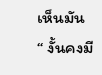เห็นมัน
“ งั้นคงมี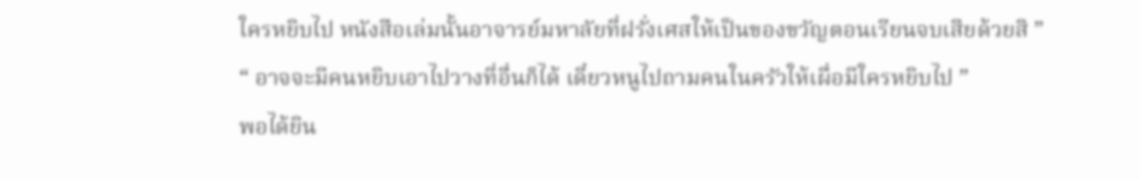ใครหยิบไป หนังสือเล่มนั้นอาจารย์มหาลัยที่ฝรั่งเศสให้เป็นของขวัญตอนเรียนจบเสียด้วยสิ ”
“ อาจจะมีคนหยิบเอาไปวางที่อื่นก็ได้ เดี๋ยวหนูไปถามคนในครัวให้เผื่อมีใครหยิบไป ”
พอได้ยิน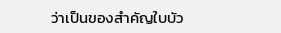ว่าเป็นของสำคัญใบบัว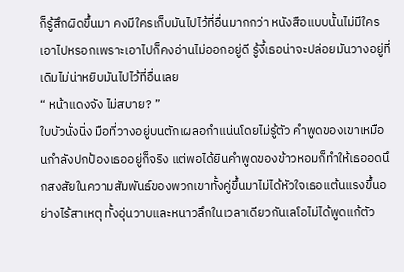ก็รู้สึกผิดขึ้นมา คงมีใครเก็บมันไปไว้ที่อื่นมากกว่า หนังสือแบบนั้นไม่มีใครเอาไปหรอกเพราะเอาไปก็คงอ่านไม่ออกอยู่ดี รู้งี้เธอน่าจะปล่อยมันวางอยู่ที่เดิมไม่น่าหยิบมันไปไว้ที่อื่นเลย
“ หน้าแดงจัง ไม่สบาย? ”
ใบบัวนั่งนิ่ง มือที่วางอยู่บนตักเผลอกำแน่นโดยไม่รู้ตัว คำพูดของเขาเหมือนกำลังปกป้องเธออยู่ก็จริง แต่พอได้ยินคำพูดของข้าวหอมก็ทำให้เธออดนึกสงสัยในความสัมพันธ์ของพวกเขาทั้งคู่ขึ้นมาไม่ได้หัวใจเธอเเต้นแรงขึ้นอย่างไร้สาเหตุ ทั้งอุ่นวาบและหนาวลึกในเวลาเดียวกันเลโอไม่ได้พูดแก้ตัว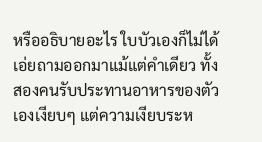หรืออธิบายอะไร ใบบัวเองก็ไม่ได้เอ่ยถามออกมาแม้แต่คำเดียว ทั้งสองคนรับประทานอาหารของตัวเองเงียบๆ แต่ความเงียบระห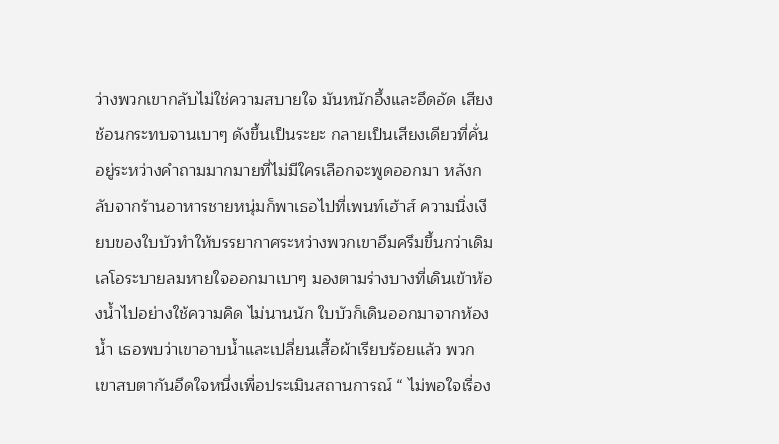ว่างพวกเขากลับไม่ใช่ความสบายใจ มันหนักอึ้งและอึดอัด เสียงช้อนกระทบจานเบาๆ ดังขึ้นเป็นระยะ กลายเป็นเสียงเดียวที่คั่นอยู่ระหว่างคำถามมากมายที่ไม่มีใครเลือกจะพูดออกมา หลังกลับจากร้านอาหารชายหนุ่มก็พาเธอไปที่เพนท์เฮ้าส์ ความนิ่งเงียบของใบบัวทำให้บรรยากาศระหว่างพวกเขาอึมครึมขึ้นกว่าเดิม เลโอระบายลมหายใจออกมาเบาๆ มองตามร่างบางที่เดินเข้าห้องน้ำไปอย่างใช้ความคิด ไม่นานนัก ใบบัวก็เดินออกมาจากห้องน้ำ เธอพบว่าเขาอาบน้ำและเปลี่ยนเสื้อผ้าเรียบร้อยแล้ว พวกเขาสบตากันอึดใจหนึ่งเพื่อประเมินสถานการณ์ “ ไม่พอใจเรื่อง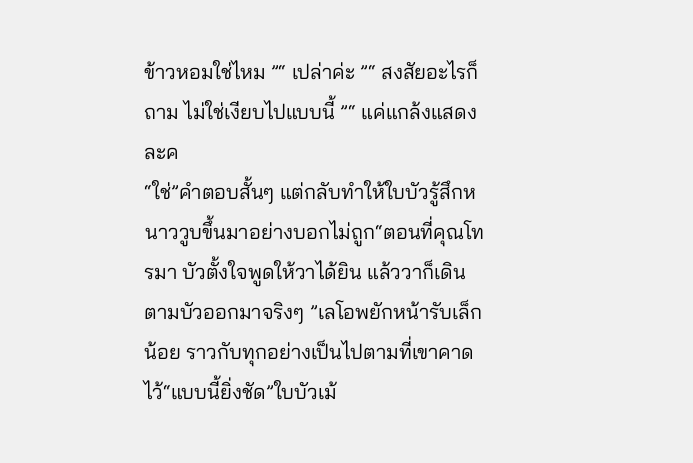ข้าวหอมใช่ไหม ”“ เปล่าค่ะ ”“ สงสัยอะไรก็ถาม ไม่ใช่เงียบไปแบบนี้ ”“ แค่แกล้งแสดงละค
“ใช่”คำตอบสั้นๆ แต่กลับทำให้ใบบัวรู้สึกหนาววูบขึ้นมาอย่างบอกไม่ถูก“ตอนที่คุณโทรมา บัวตั้งใจพูดให้วาได้ยิน แล้ววาก็เดินตามบัวออกมาจริงๆ ”เลโอพยักหน้ารับเล็กน้อย ราวกับทุกอย่างเป็นไปตามที่เขาคาดไว้“แบบนี้ยิ่งชัด”ใบบัวเม้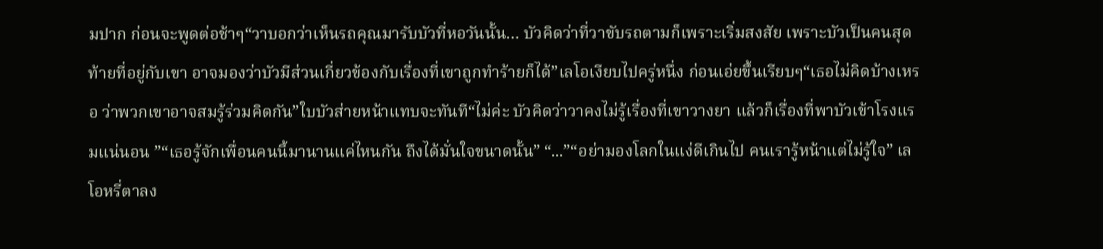มปาก ก่อนจะพูดต่อช้าๆ“วาบอกว่าเห็นรถคุณมารับบัวที่หอวันนั้น… บัวคิดว่าที่วาขับรถตามก็เพราะเริ่มสงสัย เพราะบัวเป็นคนสุดท้ายที่อยู่กับเขา อาจมองว่าบัวมีส่วนเกี่ยวข้องกับเรื่องที่เขาถูกทำร้ายก็ได้”เลโอเงียบไปครู่หนึ่ง ก่อนเอ่ยขึ้นเรียบๆ“เธอไม่คิดบ้างเหรอ ว่าพวกเขาอาจสมรู้ร่วมคิดกัน”ใบบัวส่ายหน้าแทบจะทันที“ไม่ค่ะ บัวคิดว่าวาคงไม่รู้เรื่องที่เขาวางยา แล้วก็เรื่องที่พาบัวเข้าโรงแรมแน่นอน ”“เธอรู้จักเพื่อนคนนี้มานานแค่ไหนกัน ถึงได้มั่นใจขนาดนั้น” “...”“อย่ามองโลกในแง่ดีเกินไป คนเรารู้หน้าแต่ไม่รู้ใจ” เลโอหรี่ตาลง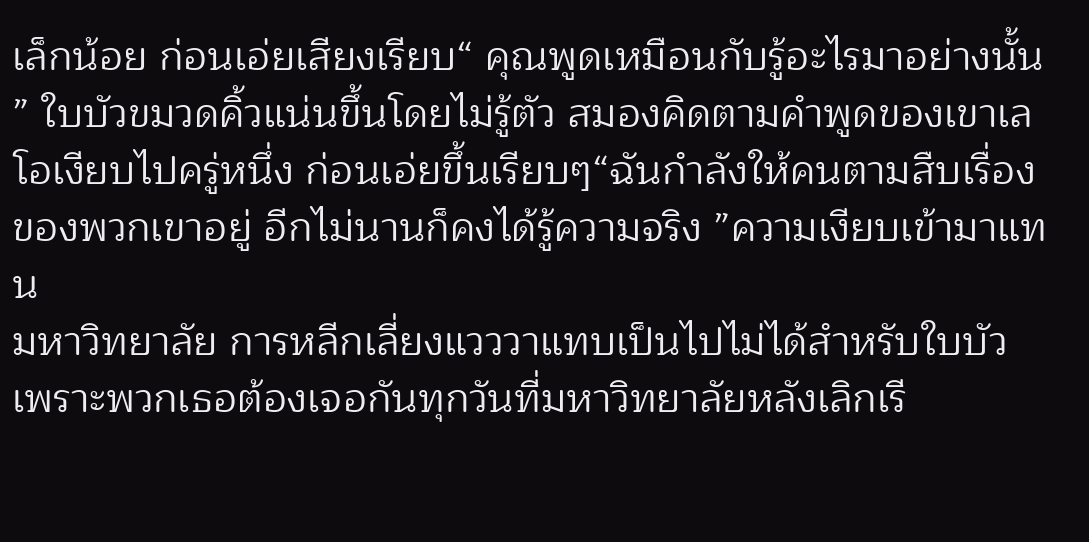เล็กน้อย ก่อนเอ่ยเสียงเรียบ“ คุณพูดเหมือนกับรู้อะไรมาอย่างนั้น ” ใบบัวขมวดคิ้วแน่นขึ้นโดยไม่รู้ตัว สมองคิดตามคำพูดของเขาเลโอเงียบไปครู่หนึ่ง ก่อนเอ่ยขึ้นเรียบๆ“ฉันกำลังให้คนตามสืบเรื่องของพวกเขาอยู่ อีกไม่นานก็คงได้รู้ความจริง ”ความเงียบเข้ามาแทน
มหาวิทยาลัย การหลีกเลี่ยงแวววาแทบเป็นไปไม่ได้สำหรับใบบัว เพราะพวกเธอต้องเจอกันทุกวันที่มหาวิทยาลัยหลังเลิกเรี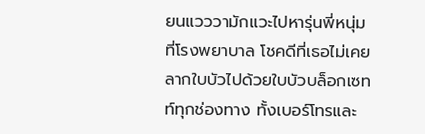ยนแวววามักแวะไปหารุ่นพี่หนุ่มที่โรงพยาบาล โชคดีที่เธอไม่เคยลากใบบัวไปด้วยใบบัวบล็อกเซทท์ทุกช่องทาง ทั้งเบอร์โทรและ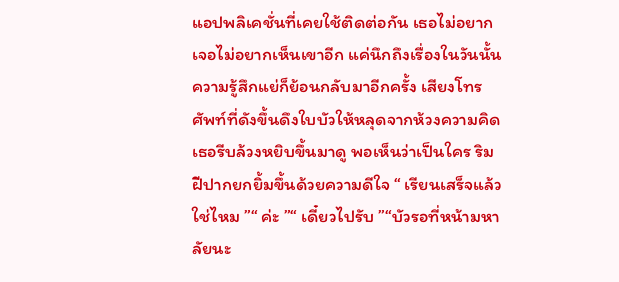แอปพลิเคชั่นที่เคยใช้ติดต่อกัน เธอไม่อยากเจอไม่อยากเห็นเขาอีก แค่นึกถึงเรื่องในวันนั้นความรู้สึกแย่ก็ย้อนกลับมาอีกครั้ง เสียงโทรศัพท์ที่ดังขึ้นดึงใบบัวให้หลุดจากห้วงความคิด เธอรีบล้วงหยิบขึ้นมาดู พอเห็นว่าเป็นใคร ริมฝีปากยกยิ้มขึ้นด้วยความดีใจ “ เรียนเสร็จแล้วใช่ไหม ”“ ค่ะ ”“ เดี๋ยวไปรับ ”“บัวรอที่หน้ามหาลัยนะ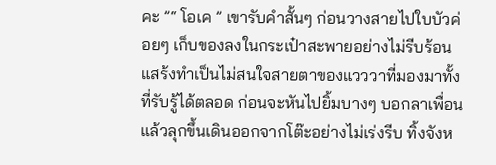คะ ”“ โอเค ” เขารับคำสั้นๆ ก่อนวางสายไปใบบัวค่อยๆ เก็บของลงในกระเป๋าสะพายอย่างไม่รีบร้อน แสร้งทำเป็นไม่สนใจสายตาของแวววาที่มองมาทั้งที่รับรู้ได้ตลอด ก่อนจะหันไปยิ้มบางๆ บอกลาเพื่อน แล้วลุกขึ้นเดินออกจากโต๊ะอย่างไม่เร่งรีบ ทิ้งจังห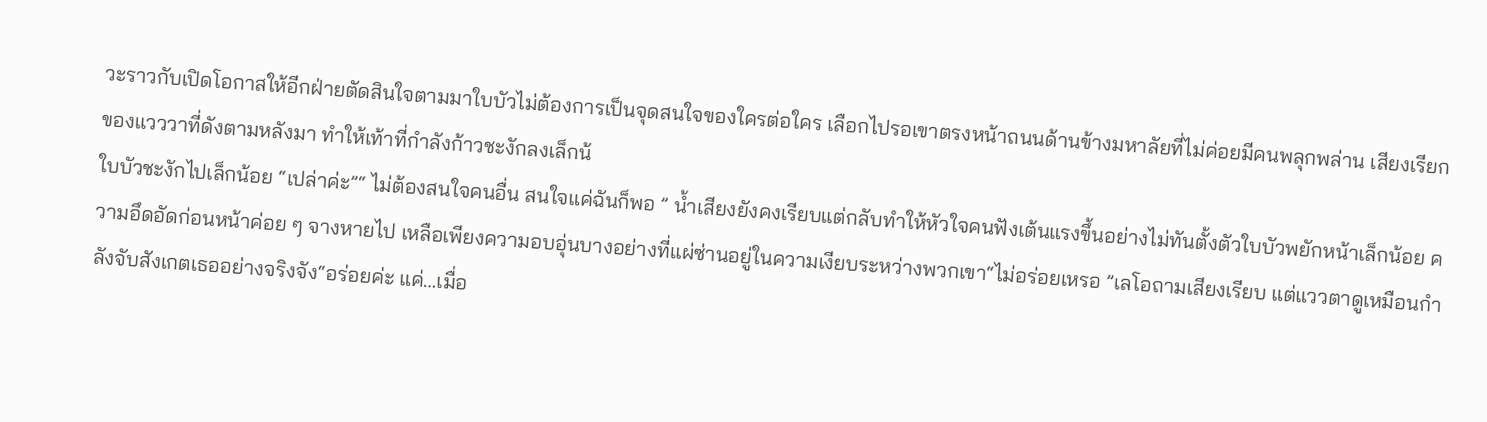วะราวกับเปิดโอกาสให้อีกฝ่ายตัดสินใจตามมาใบบัวไม่ต้องการเป็นจุดสนใจของใครต่อใคร เลือกไปรอเขาตรงหน้าถนนด้านข้างมหาลัยที่ไม่ค่อยมีคนพลุกพล่าน เสียงเรียกของแวววาที่ดังตามหลังมา ทำให้เท้าที่กำลังก้าวชะงักลงเล็กน้
ใบบัวชะงักไปเล็กน้อย “เปล่าค่ะ”“ ไม่ต้องสนใจคนอื่น สนใจแค่ฉันก็พอ ” น้ำเสียงยังคงเรียบแต่กลับทำให้หัวใจคนฟังเต้นแรงขึ้นอย่างไม่ทันตั้งตัวใบบัวพยักหน้าเล็กน้อย ความอึดอัดก่อนหน้าค่อย ๆ จางหายไป เหลือเพียงความอบอุ่นบางอย่างที่แผ่ซ่านอยู่ในความเงียบระหว่างพวกเขา“ไม่อร่อยเหรอ ”เลโอถามเสียงเรียบ แต่แววตาดูเหมือนกำลังจับสังเกตเธออย่างจริงจัง“อร่อยค่ะ แค่…เมื่อ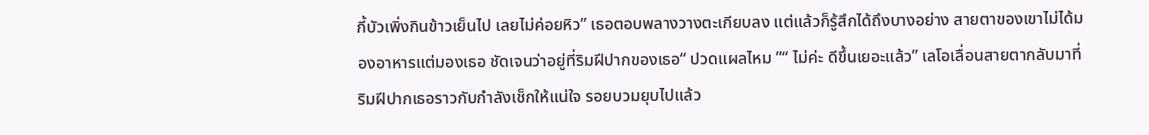กี้บัวเพิ่งกินข้าวเย็นไป เลยไม่ค่อยหิว” เธอตอบพลางวางตะเกียบลง แต่แล้วก็รู้สึกได้ถึงบางอย่าง สายตาของเขาไม่ได้มองอาหารแต่มองเธอ ชัดเจนว่าอยู่ที่ริมฝีปากของเธอ“ ปวดแผลไหม ”“ ไม่ค่ะ ดีขึ้นเยอะแล้ว” เลโอเลื่อนสายตากลับมาที่ริมฝีปากเธอราวกับกำลังเช็กให้แน่ใจ รอยบวมยุบไปแล้ว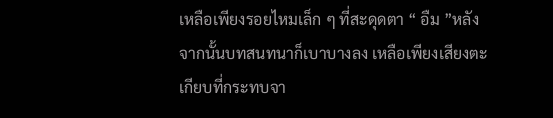เหลือเพียงรอยไหมเล็ก ๆ ที่สะดุดตา “ อืม ”หลังจากนั้นบทสนทนาก็เบาบางลง เหลือเพียงเสียงตะเกียบที่กระทบจา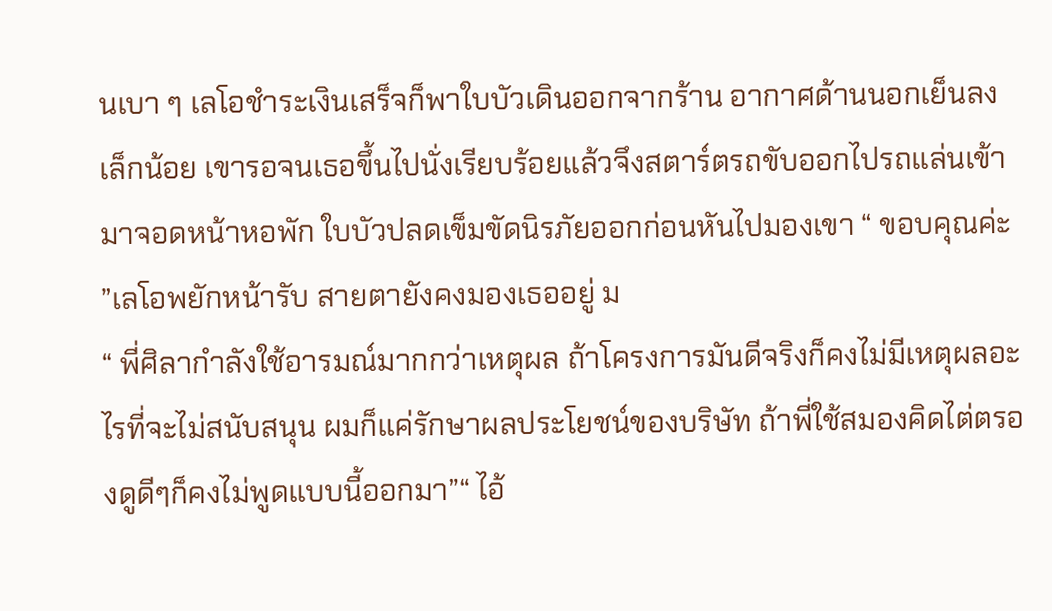นเบา ๆ เลโอชำระเงินเสร็จก็พาใบบัวเดินออกจากร้าน อากาศด้านนอกเย็นลงเล็กน้อย เขารอจนเธอขึ้นไปนั่งเรียบร้อยแล้วจึงสตาร์ตรถขับออกไปรถแล่นเข้ามาจอดหน้าหอพัก ใบบัวปลดเข็มขัดนิรภัยออกก่อนหันไปมองเขา “ ขอบคุณค่ะ ”เลโอพยักหน้ารับ สายตายังคงมองเธออยู่ ม
“ พี่ศิลากำลังใช้อารมณ์มากกว่าเหตุผล ถ้าโครงการมันดีจริงก็คงไม่มีเหตุผลอะไรที่จะไม่สนับสนุน ผมก็แค่รักษาผลประโยชน์ของบริษัท ถ้าพี่ใช้สมองคิดไต่ตรองดูดีๆก็คงไม่พูดแบบนี้ออกมา”“ ไอ้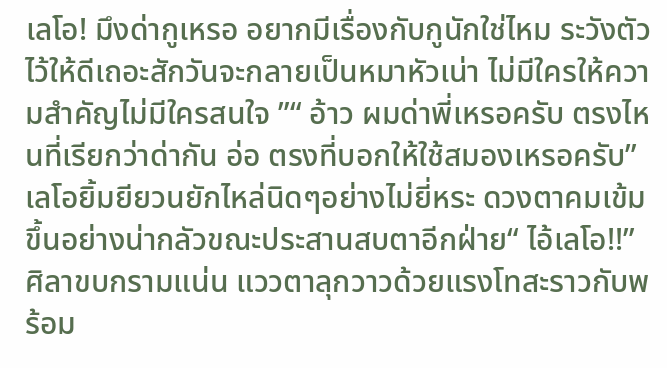เลโอ! มึงด่ากูเหรอ อยากมีเรื่องกับกูนักใช่ไหม ระวังตัวไว้ให้ดีเถอะสักวันจะกลายเป็นหมาหัวเน่า ไม่มีใครให้ความสำคัญไม่มีใครสนใจ ”“ อ้าว ผมด่าพี่เหรอครับ ตรงไหนที่เรียกว่าด่ากัน อ่อ ตรงที่บอกให้ใช้สมองเหรอครับ” เลโอยิ้มยียวนยักไหล่นิดๆอย่างไม่ยี่หระ ดวงตาคมเข้มขึ้นอย่างน่ากลัวขณะประสานสบตาอีกฝ่าย“ ไอ้เลโอ!!” ศิลาขบกรามแน่น แววตาลุกวาวด้วยแรงโทสะราวกับพร้อม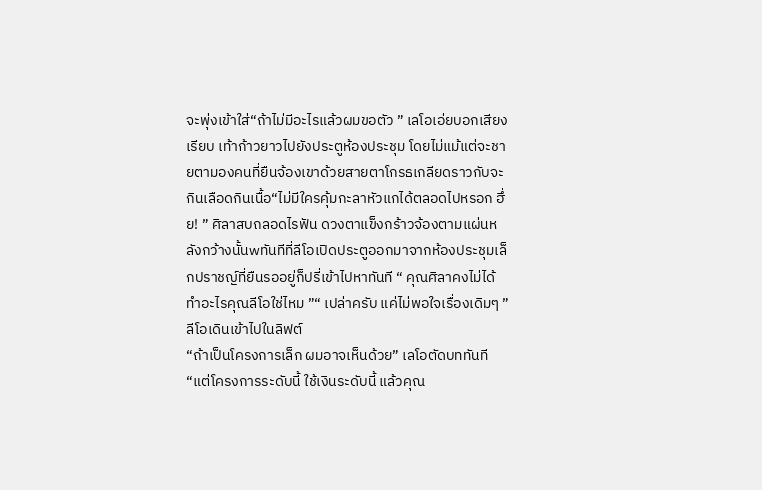จะพุ่งเข้าใส่“ถ้าไม่มีอะไรแล้วผมขอตัว ” เลโอเอ่ยบอกเสียงเรียบ เท้าก้าวยาวไปยังประตูห้องประชุม โดยไม่แม้แต่จะชายตามองคนที่ยืนจ้องเขาด้วยสายตาโกรธเกลียดราวกับจะกินเลือดกินเนื้อ“ไม่มีใครคุ้มกะลาหัวแกได้ตลอดไปหรอก ฮึ่ย! ” ศิลาสบถลอดไรฟัน ดวงตาแข็งกร้าวจ้องตามแผ่นหลังกว้างนั้นwทันทีที่ลีโอเปิดประตูออกมาจากห้องประชุมเล็กปราชญ์ที่ยืนรออยู่ก็ปรี่เข้าไปหาทันที “ คุณศิลาคงไม่ได้ทำอะไรคุณลีโอใช่ไหม ”“ เปล่าครับ แค่ไม่พอใจเรื่องเดิมๆ ” ลีโอเดินเข้าไปในลิฟต์
“ถ้าเป็นโครงการเล็ก ผมอาจเห็นด้วย” เลโอตัดบททันที“แต่โครงการระดับนี้ ใช้เงินระดับนี้ แล้วคุณ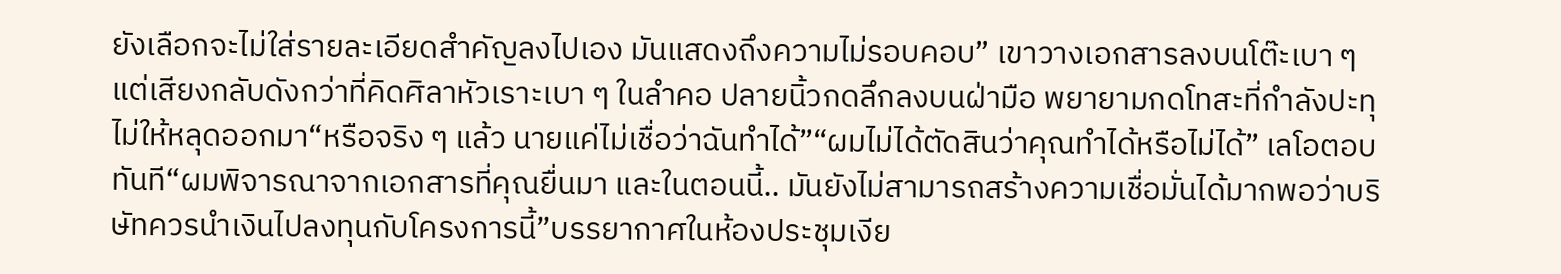ยังเลือกจะไม่ใส่รายละเอียดสำคัญลงไปเอง มันแสดงถึงความไม่รอบคอบ” เขาวางเอกสารลงบนโต๊ะเบา ๆ แต่เสียงกลับดังกว่าที่คิดศิลาหัวเราะเบา ๆ ในลำคอ ปลายนิ้วกดลึกลงบนฝ่ามือ พยายามกดโทสะที่กำลังปะทุไม่ให้หลุดออกมา“หรือจริง ๆ แล้ว นายแค่ไม่เชื่อว่าฉันทำได้”“ผมไม่ได้ตัดสินว่าคุณทำได้หรือไม่ได้” เลโอตอบทันที“ผมพิจารณาจากเอกสารที่คุณยื่นมา และในตอนนี้.. มันยังไม่สามารถสร้างความเชื่อมั่นได้มากพอว่าบริษัทควรนำเงินไปลงทุนกับโครงการนี้”บรรยากาศในห้องประชุมเงีย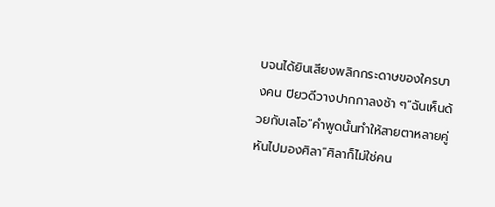บจนได้ยินเสียงพลิกกระดาษของใครบางคน ปิยวดีวางปากกาลงช้า ๆ“ฉันเห็นด้วยกับเลโอ”คำพูดนั้นทำให้สายตาหลายคู่หันไปมองศิลา“ศิลาก็ไม่ใช่คน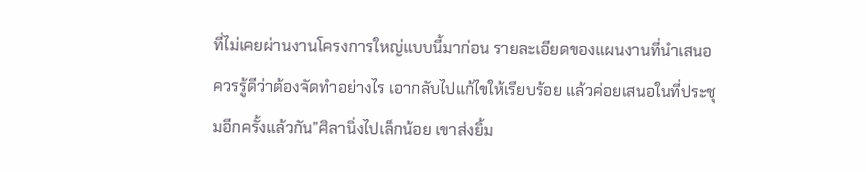ที่ไม่เคยผ่านงานโครงการใหญ่แบบนี้มาก่อน รายละเอียดของแผนงานที่นำเสนอควรรู้ดีว่าต้องจัดทำอย่างไร เอากลับไปแก้ไขให้เรียบร้อย แล้วค่อยเสนอในที่ประชุมอีกครั้งแล้วกัน”ศิลานิ่งไปเล็กน้อย เขาส่งยิ้ม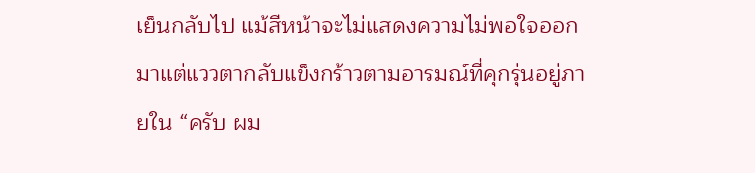เย็นกลับไป แม้สีหน้าจะไม่แสดงความไม่พอใจออกมาแต่แววตากลับแข็งกร้าวตามอารมณ์ที่คุกรุ่นอยู่ภายใน “ครับ ผม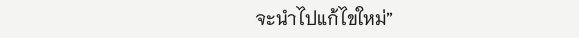จะนำไปแก้ไขใหม่”